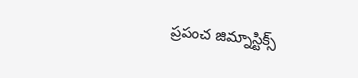ప్రపంచ జిమ్నాస్టిక్స్‌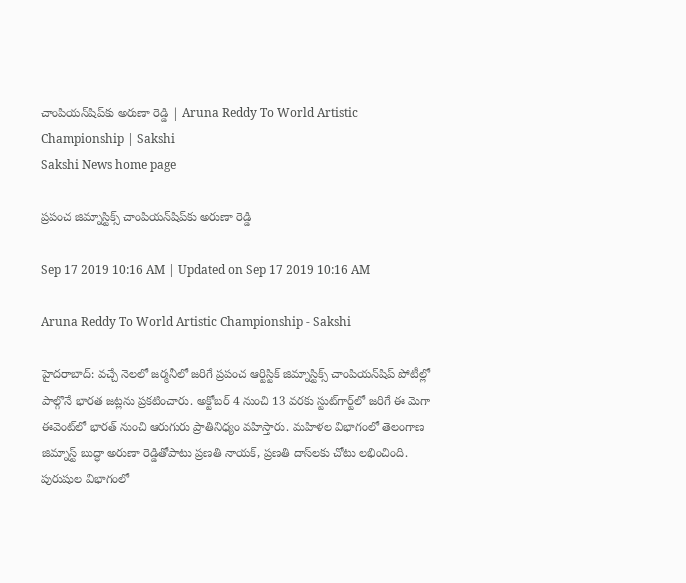చాంపియన్‌షిప్‌కు అరుణా రెడ్డి | Aruna Reddy To World Artistic Championship | Sakshi
Sakshi News home page

ప్రపంచ జిమ్నాస్టిక్స్‌ చాంపియన్‌షిప్‌కు అరుణా రెడ్డి

Sep 17 2019 10:16 AM | Updated on Sep 17 2019 10:16 AM

Aruna Reddy To World Artistic Championship - Sakshi

హైదరాబాద్‌: వచ్చే నెలలో జర్మనీలో జరిగే ప్రపంచ ఆర్టిస్టిక్‌ జిమ్నాస్టిక్స్‌ చాంపియన్‌షిప్‌ పోటీల్లో పాల్గొనే భారత జట్లను ప్రకటించారు. అక్టోబర్‌ 4 నుంచి 13 వరకు స్టుట్‌గార్ట్‌లో జరిగే ఈ మెగా ఈవెంట్‌లో భారత్‌ నుంచి ఆరుగురు ప్రాతినిధ్యం వహిస్తారు. మహిళల విభాగంలో తెలంగాణ జిమ్నాస్ట్‌ బుద్ధా అరుణా రెడ్డితోపాటు ప్రణతి నాయక్, ప్రణతి దాస్‌లకు చోటు లభించింది. పురుషుల విభాగంలో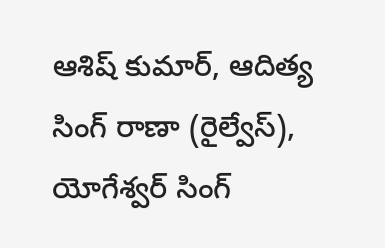ఆశిష్‌ కుమార్, ఆదిత్య సింగ్‌ రాణా (రైల్వేస్‌), యోగేశ్వర్‌ సింగ్‌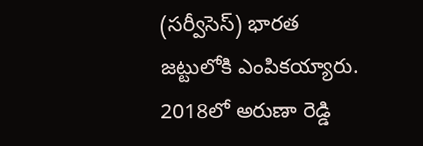(సర్వీసెస్‌) భారత జట్టులోకి ఎంపికయ్యారు. 2018లో అరుణా రెడ్డి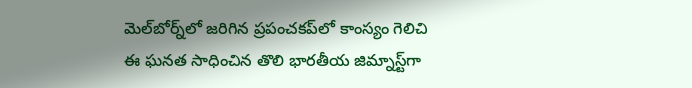మెల్‌బోర్న్‌లో జరిగిన ప్రపంచకప్‌లో కాంస్యం గెలిచి ఈ ఘనత సాధించిన తొలి భారతీయ జిమ్నాస్ట్‌గా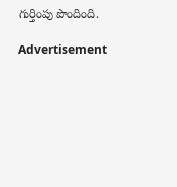గుర్తింపు పొందింది.

Advertisement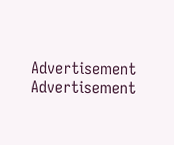Advertisement
Advertisement